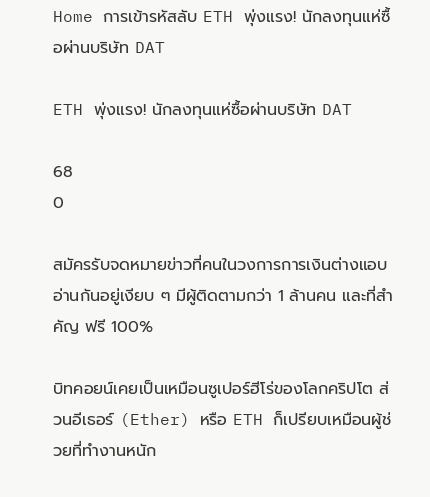Home การเข้ารหัสลับ ETH พุ่งแรง! นักลงทุนแห่ซื้อผ่านบริษัท DAT

ETH พุ่งแรง! นักลงทุนแห่ซื้อผ่านบริษัท DAT

68
0

สมัครรับจดหมายข่าวที่คนในวงการการเงินต่างแอบอ่านกันอยู่เงียบ ๆ มีผู้ติดตามกว่า 1 ล้านคน และที่สำคัญ ฟรี 100%

บิทคอยน์เคยเป็นเหมือนซูเปอร์ฮีโร่ของโลกคริปโต ส่วนอีเธอร์ (Ether) หรือ ETH ก็เปรียบเหมือนผู้ช่วยที่ทำงานหนัก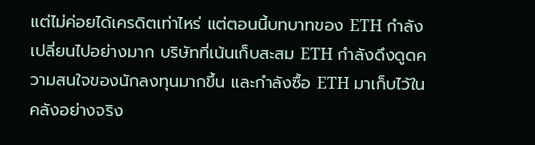แต่ไม่ค่อยได้เครดิตเท่าไหร่ แต่ตอนนี้บทบาทของ ETH กำลังเปลี่ยนไปอย่างมาก บริษัทที่เน้นเก็บสะสม ETH กำลังดึงดูดความสนใจของนักลงทุนมากขึ้น และกำลังซื้อ ETH มาเก็บไว้ในคลังอย่างจริง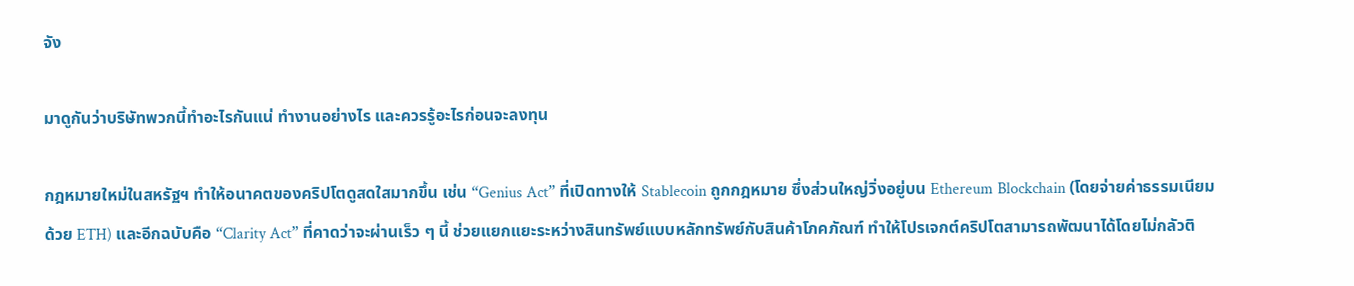จัง

มาดูกันว่าบริษัทพวกนี้ทำอะไรกันแน่ ทำงานอย่างไร และควรรู้อะไรก่อนจะลงทุน

กฎหมายใหม่ในสหรัฐฯ ทำให้อนาคตของคริปโตดูสดใสมากขึ้น เช่น “Genius Act” ที่เปิดทางให้ Stablecoin ถูกกฎหมาย ซึ่งส่วนใหญ่วิ่งอยู่บน Ethereum Blockchain (โดยจ่ายค่าธรรมเนียมด้วย ETH) และอีกฉบับคือ “Clarity Act” ที่คาดว่าจะผ่านเร็ว ๆ นี้ ช่วยแยกแยะระหว่างสินทรัพย์แบบหลักทรัพย์กับสินค้าโภคภัณฑ์ ทำให้โปรเจกต์คริปโตสามารถพัฒนาได้โดยไม่กลัวติ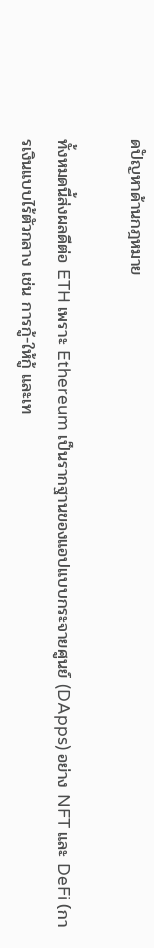ดปัญหาด้านกฎหมาย

ทั้งหมดนี้ส่งผลดีต่อ ETH เพราะ Ethereum เป็นรากฐานของแอปแบบกระจายศูนย์ (DApps) อย่าง NFT และ DeFi (การเงินแบบไร้ตัวกลาง เช่น การกู้-ให้กู้ และเท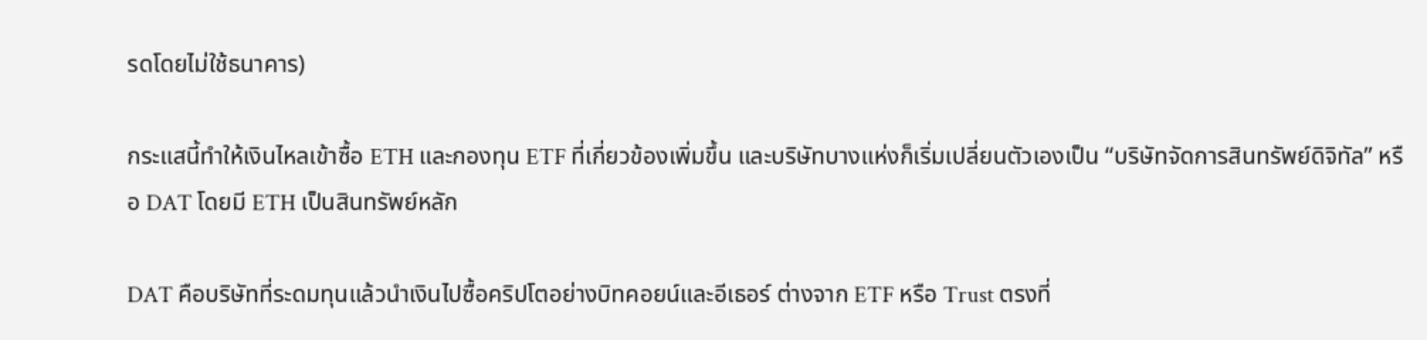รดโดยไม่ใช้ธนาคาร)

กระแสนี้ทำให้เงินไหลเข้าซื้อ ETH และกองทุน ETF ที่เกี่ยวข้องเพิ่มขึ้น และบริษัทบางแห่งก็เริ่มเปลี่ยนตัวเองเป็น “บริษัทจัดการสินทรัพย์ดิจิทัล” หรือ DAT โดยมี ETH เป็นสินทรัพย์หลัก

DAT คือบริษัทที่ระดมทุนแล้วนำเงินไปซื้อคริปโตอย่างบิทคอยน์และอีเธอร์ ต่างจาก ETF หรือ Trust ตรงที่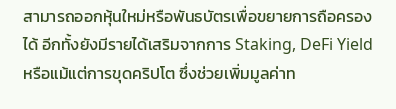สามารถออกหุ้นใหม่หรือพันธบัตรเพื่อขยายการถือครองได้ อีกทั้งยังมีรายได้เสริมจากการ Staking, DeFi Yield หรือแม้แต่การขุดคริปโต ซึ่งช่วยเพิ่มมูลค่าท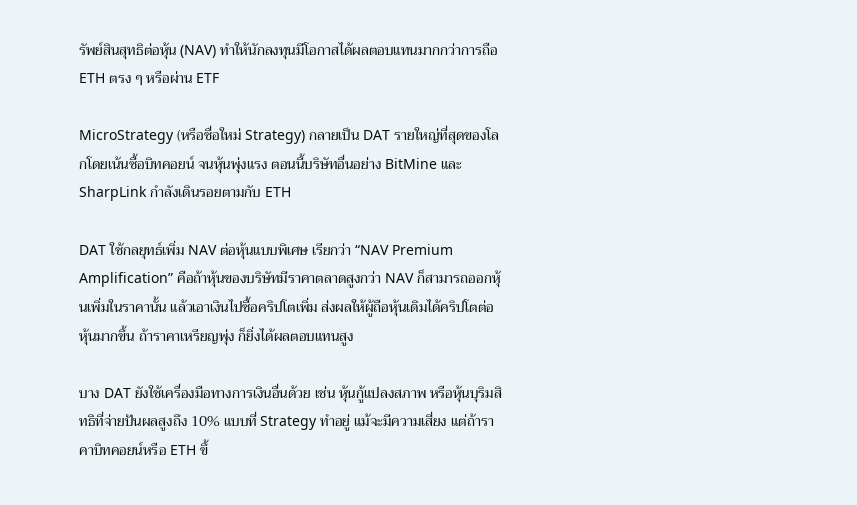รัพย์สินสุทธิต่อหุ้น (NAV) ทำให้นักลงทุนมีโอกาสได้ผลตอบแทนมากกว่าการถือ ETH ตรง ๆ หรือผ่าน ETF

MicroStrategy (หรือชื่อใหม่ Strategy) กลายเป็น DAT รายใหญ่ที่สุดของโลกโดยเน้นซื้อบิทคอยน์ จนหุ้นพุ่งแรง ตอนนี้บริษัทอื่นอย่าง BitMine และ SharpLink กำลังเดินรอยตามกับ ETH

DAT ใช้กลยุทธ์เพิ่ม NAV ต่อหุ้นแบบพิเศษ เรียกว่า “NAV Premium Amplification” คือถ้าหุ้นของบริษัทมีราคาตลาดสูงกว่า NAV ก็สามารถออกหุ้นเพิ่มในราคานั้น แล้วเอาเงินไปซื้อคริปโตเพิ่ม ส่งผลให้ผู้ถือหุ้นเดิมได้คริปโตต่อหุ้นมากขึ้น ถ้าราคาเหรียญพุ่ง ก็ยิ่งได้ผลตอบแทนสูง

บาง DAT ยังใช้เครื่องมือทางการเงินอื่นด้วย เช่น หุ้นกู้แปลงสภาพ หรือหุ้นบุริมสิทธิที่จ่ายปันผลสูงถึง 10% แบบที่ Strategy ทำอยู่ แม้จะมีความเสี่ยง แต่ถ้าราคาบิทคอยน์หรือ ETH ขึ้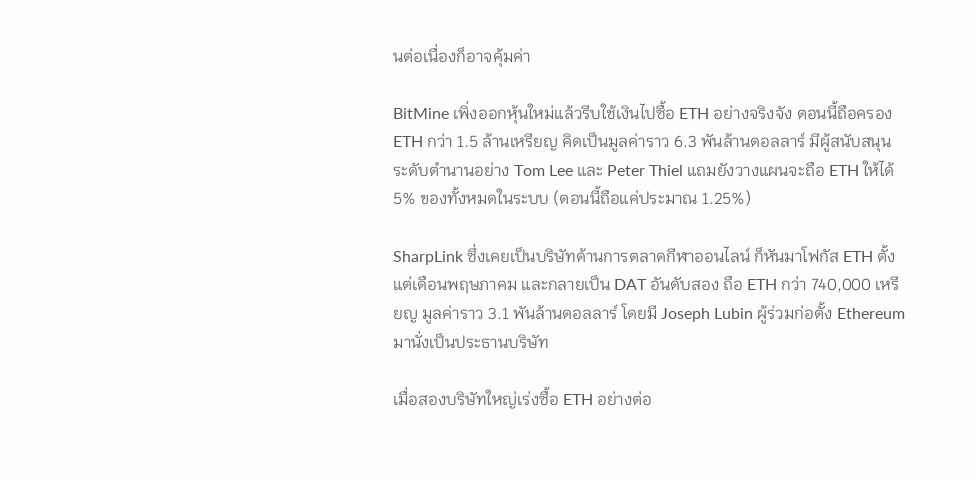นต่อเนื่องก็อาจคุ้มค่า

BitMine เพิ่งออกหุ้นใหม่แล้วรีบใช้เงินไปซื้อ ETH อย่างจริงจัง ตอนนี้ถือครอง ETH กว่า 1.5 ล้านเหรียญ คิดเป็นมูลค่าราว 6.3 พันล้านดอลลาร์ มีผู้สนับสนุนระดับตำนานอย่าง Tom Lee และ Peter Thiel แถมยังวางแผนจะถือ ETH ให้ได้ 5% ของทั้งหมดในระบบ (ตอนนี้ถือแค่ประมาณ 1.25%)

SharpLink ซึ่งเคยเป็นบริษัทด้านการตลาดกีฬาออนไลน์ ก็หันมาโฟกัส ETH ตั้งแต่เดือนพฤษภาคม และกลายเป็น DAT อันดับสอง ถือ ETH กว่า 740,000 เหรียญ มูลค่าราว 3.1 พันล้านดอลลาร์ โดยมี Joseph Lubin ผู้ร่วมก่อตั้ง Ethereum มานั่งเป็นประธานบริษัท

เมื่อสองบริษัทใหญ่เร่งซื้อ ETH อย่างต่อ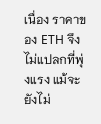เนื่อง ราคาของ ETH จึงไม่แปลกที่พุ่งแรง แม้จะยังไม่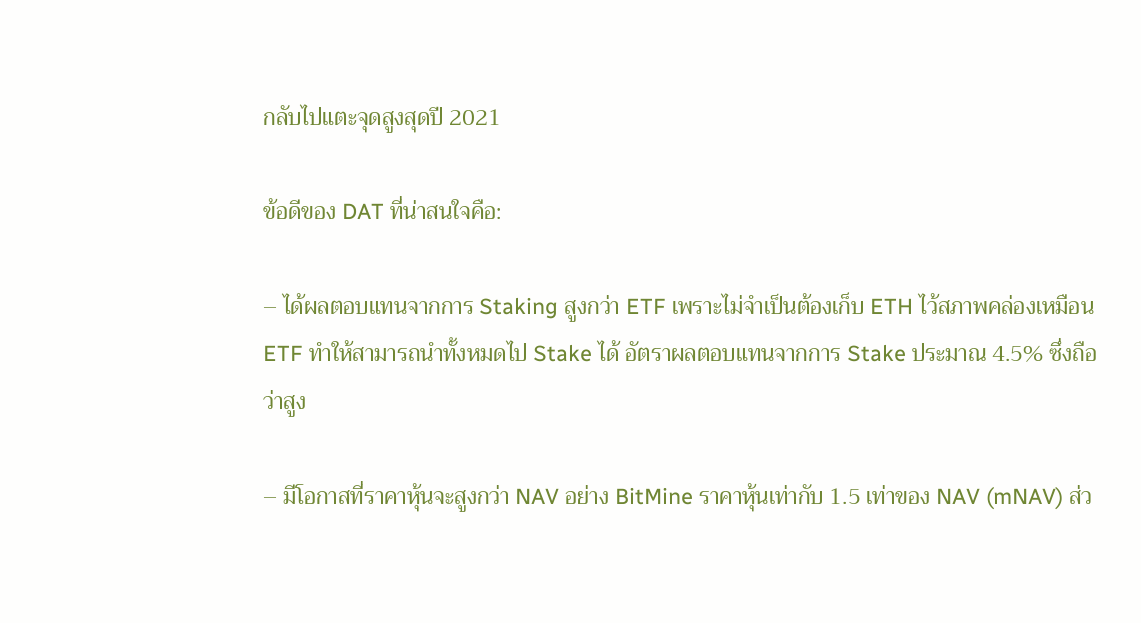กลับไปแตะจุดสูงสุดปี 2021

ข้อดีของ DAT ที่น่าสนใจคือ:

– ได้ผลตอบแทนจากการ Staking สูงกว่า ETF เพราะไม่จำเป็นต้องเก็บ ETH ไว้สภาพคล่องเหมือน ETF ทำให้สามารถนำทั้งหมดไป Stake ได้ อัตราผลตอบแทนจากการ Stake ประมาณ 4.5% ซึ่งถือว่าสูง

– มีโอกาสที่ราคาหุ้นจะสูงกว่า NAV อย่าง BitMine ราคาหุ้นเท่ากับ 1.5 เท่าของ NAV (mNAV) ส่ว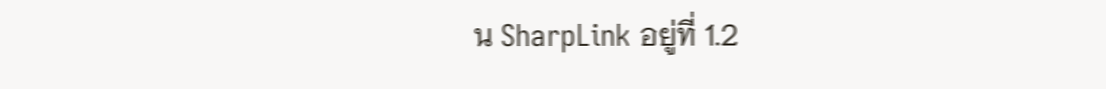น SharpLink อยู่ที่ 1.2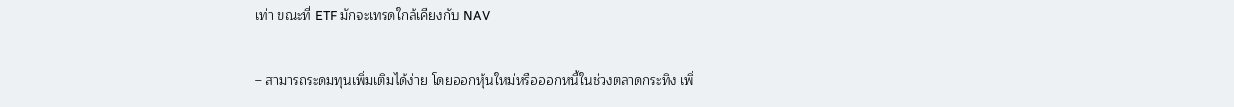เท่า ขณะที่ ETF มักจะเทรดใกล้เคียงกับ NAV

– สามารถระดมทุนเพิ่มเติมได้ง่าย โดยออกหุ้นใหม่หรือออกหนี้ในช่วงตลาดกระทิง เพิ่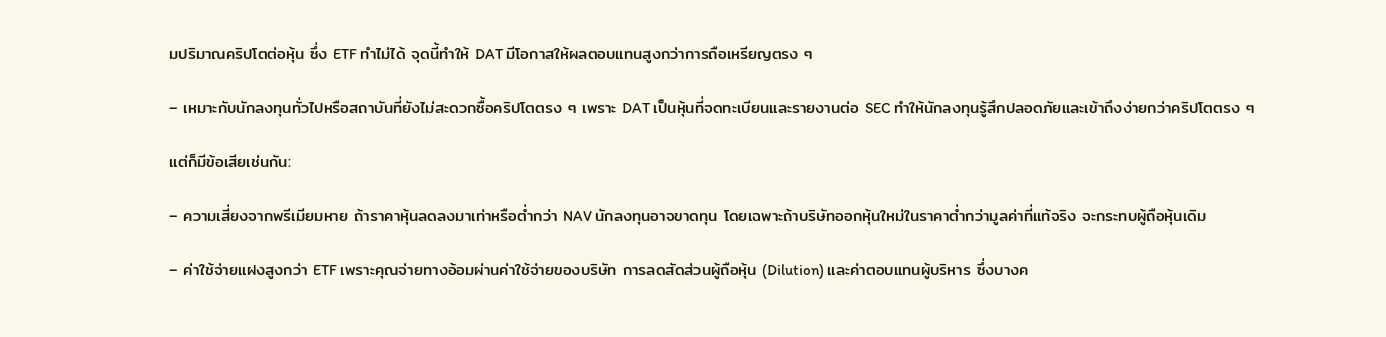มปริมาณคริปโตต่อหุ้น ซึ่ง ETF ทำไม่ได้ จุดนี้ทำให้ DAT มีโอกาสให้ผลตอบแทนสูงกว่าการถือเหรียญตรง ๆ

– เหมาะกับนักลงทุนทั่วไปหรือสถาบันที่ยังไม่สะดวกซื้อคริปโตตรง ๆ เพราะ DAT เป็นหุ้นที่จดทะเบียนและรายงานต่อ SEC ทำให้นักลงทุนรู้สึกปลอดภัยและเข้าถึงง่ายกว่าคริปโตตรง ๆ

แต่ก็มีข้อเสียเช่นกัน:

– ความเสี่ยงจากพรีเมียมหาย ถ้าราคาหุ้นลดลงมาเท่าหรือต่ำกว่า NAV นักลงทุนอาจขาดทุน โดยเฉพาะถ้าบริษัทออกหุ้นใหม่ในราคาต่ำกว่ามูลค่าที่แท้จริง จะกระทบผู้ถือหุ้นเดิม

– ค่าใช้จ่ายแฝงสูงกว่า ETF เพราะคุณจ่ายทางอ้อมผ่านค่าใช้จ่ายของบริษัท การลดสัดส่วนผู้ถือหุ้น (Dilution) และค่าตอบแทนผู้บริหาร ซึ่งบางค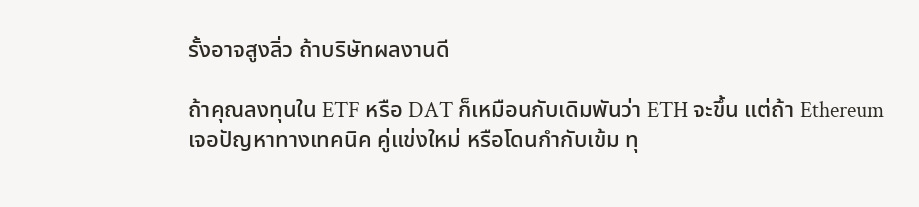รั้งอาจสูงลิ่ว ถ้าบริษัทผลงานดี

ถ้าคุณลงทุนใน ETF หรือ DAT ก็เหมือนกับเดิมพันว่า ETH จะขึ้น แต่ถ้า Ethereum เจอปัญหาทางเทคนิค คู่แข่งใหม่ หรือโดนกำกับเข้ม ทุ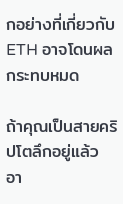กอย่างที่เกี่ยวกับ ETH อาจโดนผลกระทบหมด

ถ้าคุณเป็นสายคริปโตลึกอยู่แล้ว อา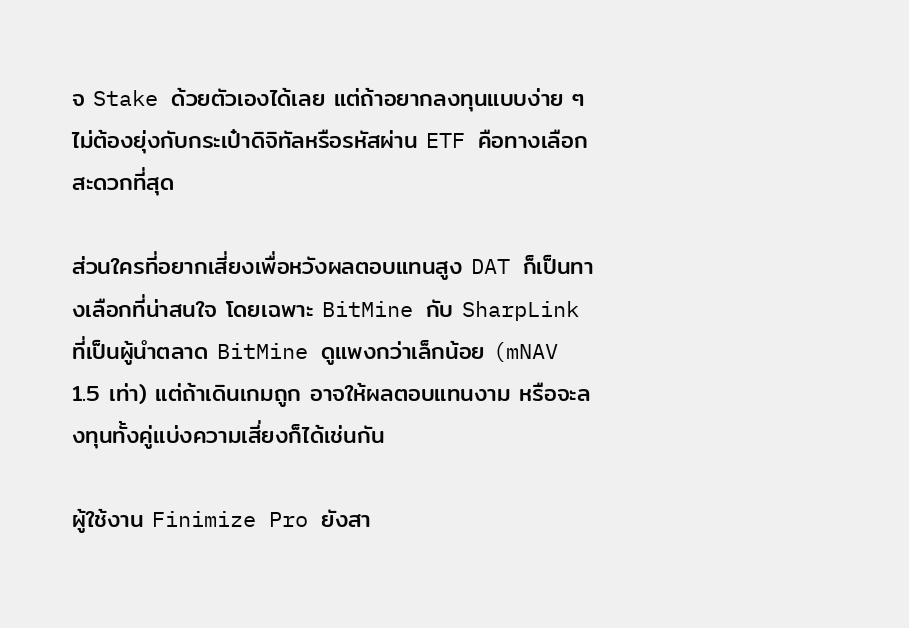จ Stake ด้วยตัวเองได้เลย แต่ถ้าอยากลงทุนแบบง่าย ๆ ไม่ต้องยุ่งกับกระเป๋าดิจิทัลหรือรหัสผ่าน ETF คือทางเลือกสะดวกที่สุด

ส่วนใครที่อยากเสี่ยงเพื่อหวังผลตอบแทนสูง DAT ก็เป็นทางเลือกที่น่าสนใจ โดยเฉพาะ BitMine กับ SharpLink ที่เป็นผู้นำตลาด BitMine ดูแพงกว่าเล็กน้อย (mNAV 1.5 เท่า) แต่ถ้าเดินเกมถูก อาจให้ผลตอบแทนงาม หรือจะลงทุนทั้งคู่แบ่งความเสี่ยงก็ได้เช่นกัน

ผู้ใช้งาน Finimize Pro ยังสา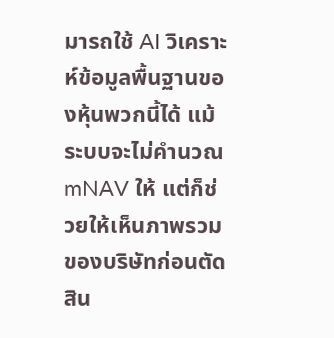มารถใช้ AI วิเคราะห์ข้อมูลพื้นฐานของหุ้นพวกนี้ได้ แม้ระบบจะไม่คำนวณ mNAV ให้ แต่ก็ช่วยให้เห็นภาพรวมของบริษัทก่อนตัดสิน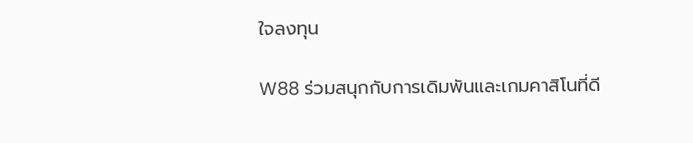ใจลงทุน

W88 ร่วมสนุกกับการเดิมพันและเกมคาสิโนที่ดี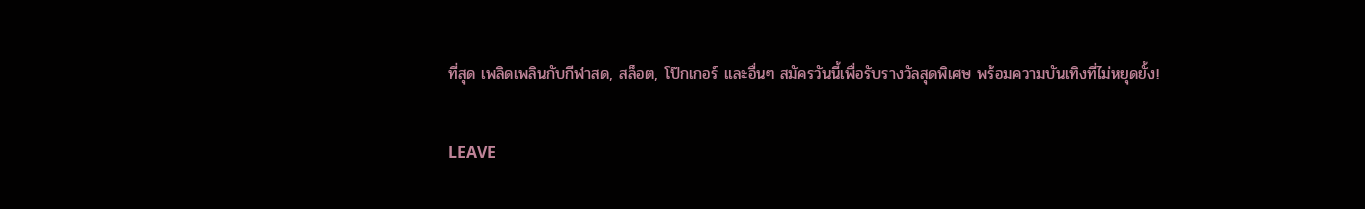ที่สุด เพลิดเพลินกับกีฬาสด, สล็อต, โป๊กเกอร์ และอื่นๆ สมัครวันนี้เพื่อรับรางวัลสุดพิเศษ พร้อมความบันเทิงที่ไม่หยุดยั้ง!

LEAVE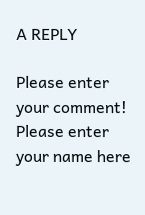A REPLY

Please enter your comment!
Please enter your name here